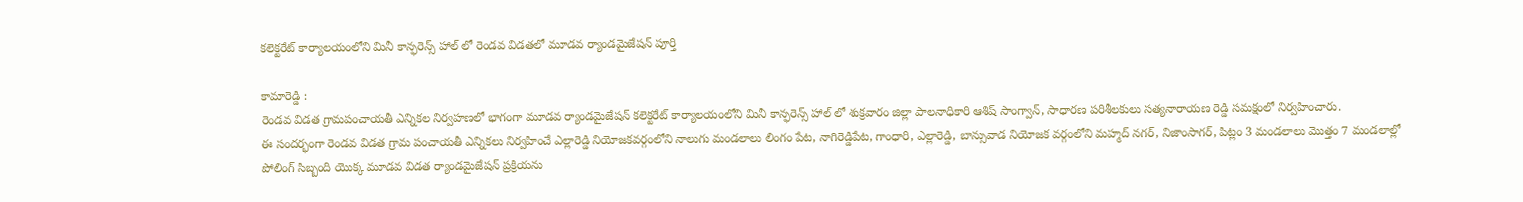కలెక్టరేట్ కార్యాలయంలోని మినీ కాన్ఫరెన్స్ హాల్ లో రెండవ విడతలో మూడవ ర్యాండమైజేషన్ పూర్తి

కామారెడ్డి :
రెండవ విడత గ్రామపంచాయతీ ఎన్నికల నిర్వహణలో భాగంగా మూడవ ర్యాండమైజేషన్ కలెక్టరేట్ కార్యాలయంలోని మినీ కాన్ఫరెన్స్ హాల్ లో శుక్రవారం జిల్లా పాలనాధికారి ఆశిష్ సాంగ్వాన్, సాధారణ పరిశీలకులు సత్యనారాయణ రెడ్డి సమక్షంలో నిర్వహించారు.
ఈ సందర్భంగా రెండవ విడత గ్రామ పంచాయతీ ఎన్నికలు నిర్వహించే ఎల్లారెడ్డి నియోజకవర్గంలోని నాలుగు మండలాలు లింగం పేట, నాగిరెడ్డిపేట, గాంధారి, ఎల్లారెడ్డి, బాన్సువాడ నియోజక వర్గంలోని మహ్మద్ నగర్, నిజాంసాగర్, పిట్లం 3 మండలాలు మొత్తం 7 మండలాల్లో పోలింగ్ సిబ్బంది యెుక్క మూడవ విడత ర్యాండమైజేషన్ ప్రక్రియను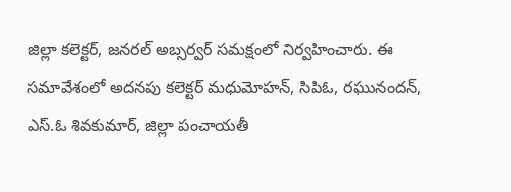జిల్లా కలెక్టర్, జనరల్ అబ్సర్వర్ సమక్షంలో నిర్వహించారు. ఈ సమావేశంలో అదనపు కలెక్టర్ మధుమోహన్, సిపిఓ, రఘునందన్, ఎస్.ఓ శివకుమార్, జిల్లా పంచాయతీ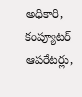అధికారి, కంప్యూటర్ ఆపరేటర్లు,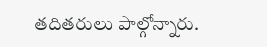తదితరులు పాల్గోన్నారు.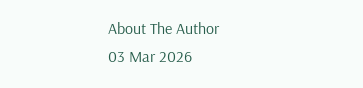About The Author
03 Mar 2026